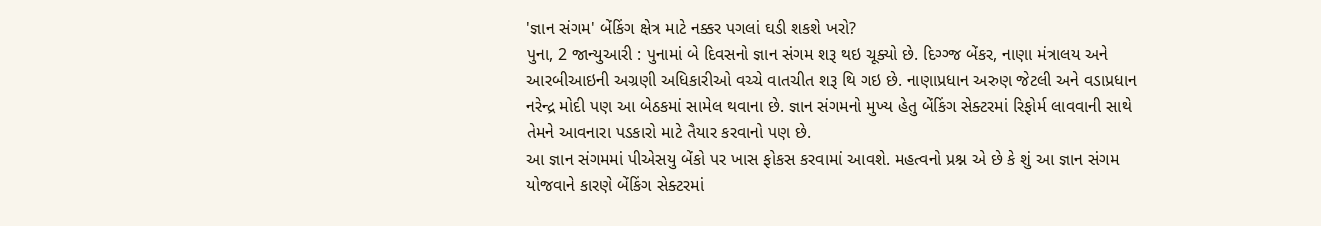'જ્ઞાન સંગમ' બેંકિંગ ક્ષેત્ર માટે નક્કર પગલાં ઘડી શકશે ખરો?
પુના, 2 જાન્યુઆરી : પુનામાં બે દિવસનો જ્ઞાન સંગમ શરૂ થઇ ચૂક્યો છે. દિગ્ગ્જ બેંકર, નાણા મંત્રાલય અને આરબીઆઇની અગ્રણી અધિકારીઓ વચ્ચે વાતચીત શરૂ થિ ગઇ છે. નાણાપ્રધાન અરુણ જેટલી અને વડાપ્રધાન નરેન્દ્ર મોદી પણ આ બેઠકમાં સામેલ થવાના છે. જ્ઞાન સંગમનો મુખ્ય હેતુ બેંકિંગ સેક્ટરમાં રિફોર્મ લાવવાની સાથે તેમને આવનારા પડકારો માટે તૈયાર કરવાનો પણ છે.
આ જ્ઞાન સંગમમાં પીએસયુ બેંકો પર ખાસ ફોકસ કરવામાં આવશે. મહત્વનો પ્રશ્ન એ છે કે શું આ જ્ઞાન સંગમ યોજવાને કારણે બેંકિંગ સેક્ટરમાં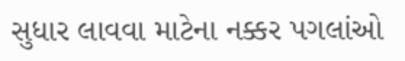સુધાર લાવવા માટેના નક્કર પગલાંઓ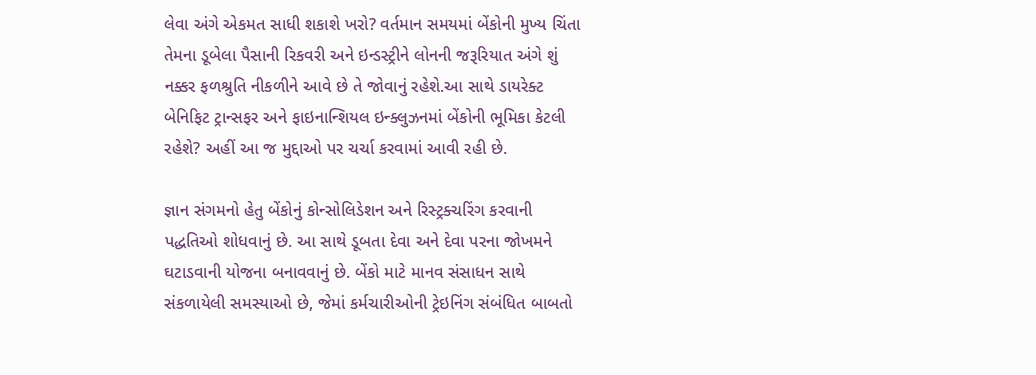લેવા અંગે એકમત સાધી શકાશે ખરો? વર્તમાન સમયમાં બેંકોની મુખ્ય ચિંતા તેમના ડૂબેલા પૈસાની રિકવરી અને ઇન્ડસ્ટ્રીને લોનની જરૂરિયાત અંગે શું નક્કર ફળશ્રુતિ નીકળીને આવે છે તે જોવાનું રહેશે.આ સાથે ડાયરેક્ટ બેનિફિટ ટ્રાન્સફર અને ફાઇનાન્શિયલ ઇન્ક્લુઝનમાં બેંકોની ભૂમિકા કેટલી રહેશે? અહીં આ જ મુદ્દાઓ પર ચર્ચા કરવામાં આવી રહી છે.

જ્ઞાન સંગમનો હેતુ બેંકોનું કોન્સોલિડેશન અને રિસ્ટ્રક્ચરિંગ કરવાની પદ્ધતિઓ શોધવાનું છે. આ સાથે ડૂબતા દેવા અને દેવા પરના જોખમને ઘટાડવાની યોજના બનાવવાનું છે. બેંકો માટે માનવ સંસાધન સાથે સંકળાયેલી સમસ્યાઓ છે, જેમાં કર્મચારીઓની ટ્રેઇનિંગ સંબંધિત બાબતો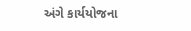અંગે કાર્યયોજના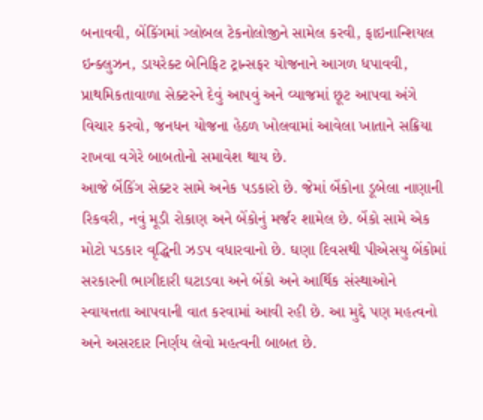બનાવવી, બેંકિંગમાં ગ્લોબલ ટેકનોલોજીને સામેલ કરવી, ફાઇનાન્શિયલ ઇન્ક્લુઝન, ડાયરેક્ટ બેનિફિટ ટ્રાન્સફર યોજનાને આગળ ધપાવવી, પ્રાથમિકતાવાળા સેક્ટરને દેવું આપવું અને વ્યાજમાં છૂટ આપવા અંગે વિચાર કરવો, જનધન યોજના હેઠળ ખોલવામાં આવેલા ખાતાને સક્રિયા રાખવા વગેરે બાબતોનો સમાવેશ થાય છે.
આજે બેંકિંગ સેક્ટર સામે અનેક પડકારો છે. જેમાં બેંકોના ડૂબેલા નાણાની રિકવરી, નવું મૂડી રોકાણ અને બેંકોનું મર્જર શામેલ છે. બેંકો સામે એક મોટો પડકાર વૃદ્ધિની ઝડપ વધારવાનો છે. ઘણા દિવસથી પીએસયુ બેંકોમાં સરકારની ભાગીદારી ઘટાડવા અને બેંકો અને આર્થિક સંસ્થાઓને સ્વાયત્તતા આપવાની વાત કરવામાં આવી રહી છે. આ મુદ્દે પણ મહત્વનો અને અસરદાર નિર્ણય લેવો મહત્વની બાબત છે.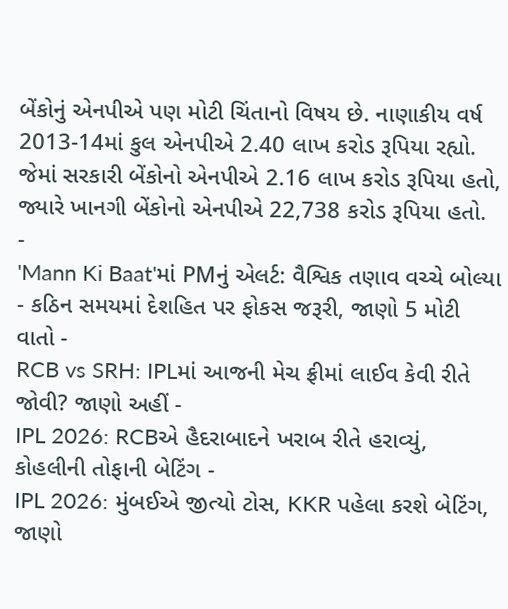બેંકોનું એનપીએ પણ મોટી ચિંતાનો વિષય છે. નાણાકીય વર્ષ 2013-14માં કુલ એનપીએ 2.40 લાખ કરોડ રૂપિયા રહ્યો. જેમાં સરકારી બેંકોનો એનપીએ 2.16 લાખ કરોડ રૂપિયા હતો, જ્યારે ખાનગી બેંકોનો એનપીએ 22,738 કરોડ રૂપિયા હતો.
-
'Mann Ki Baat'માં PMનું એલર્ટ: વૈશ્વિક તણાવ વચ્ચે બોલ્યા - કઠિન સમયમાં દેશહિત પર ફોકસ જરૂરી, જાણો 5 મોટી વાતો -
RCB vs SRH: IPLમાં આજની મેચ ફ્રીમાં લાઈવ કેવી રીતે જોવી? જાણો અહીં -
IPL 2026: RCBએ હૈદરાબાદને ખરાબ રીતે હરાવ્યું, કોહલીની તોફાની બેટિંગ -
IPL 2026: મુંબઈએ જીત્યો ટોસ, KKR પહેલા કરશે બેટિંગ, જાણો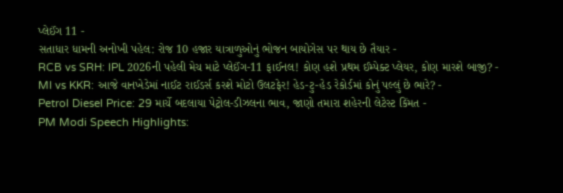પ્લેઈંગ 11 -
સતાધાર ધામની અનોખી પહેલ: રોજ 10 હજાર યાત્રાળુઓનું ભોજન બાયોગેસ પર થાય છે તૈયાર -
RCB vs SRH: IPL 2026ની પહેલી મેચ માટે પ્લેઈંગ-11 ફાઈનલ! કોણ હશે પ્રથમ ઈમ્પેક્ટ પ્લેયર, કોણ મારશે બાજી? -
MI vs KKR: આજે વાનખેડેમાં નાઈટ રાઈડર્સ કરશે મોટો ઉલટફેર! હેડ-ટુ-હેડ રેકોર્ડમાં કોનું પલ્લું છે ભારે? -
Petrol Diesel Price: 29 માર્ચે બદલાયા પેટ્રોલ-ડીઝલના ભાવ, જાણો તમારા શહેરની લેટેસ્ટ કિંમત -
PM Modi Speech Highlights: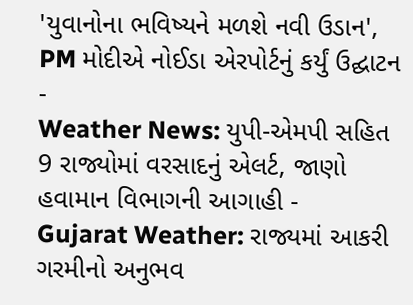'યુવાનોના ભવિષ્યને મળશે નવી ઉડાન', PM મોદીએ નોઈડા એરપોર્ટનું કર્યું ઉદ્ઘાટન -
Weather News: યુપી-એમપી સહિત 9 રાજ્યોમાં વરસાદનું એલર્ટ, જાણો હવામાન વિભાગની આગાહી -
Gujarat Weather: રાજ્યમાં આકરી ગરમીનો અનુભવ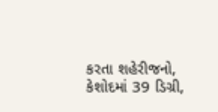કરતા શહેરીજનો, કેશોદમાં 39 ડિગ્રી,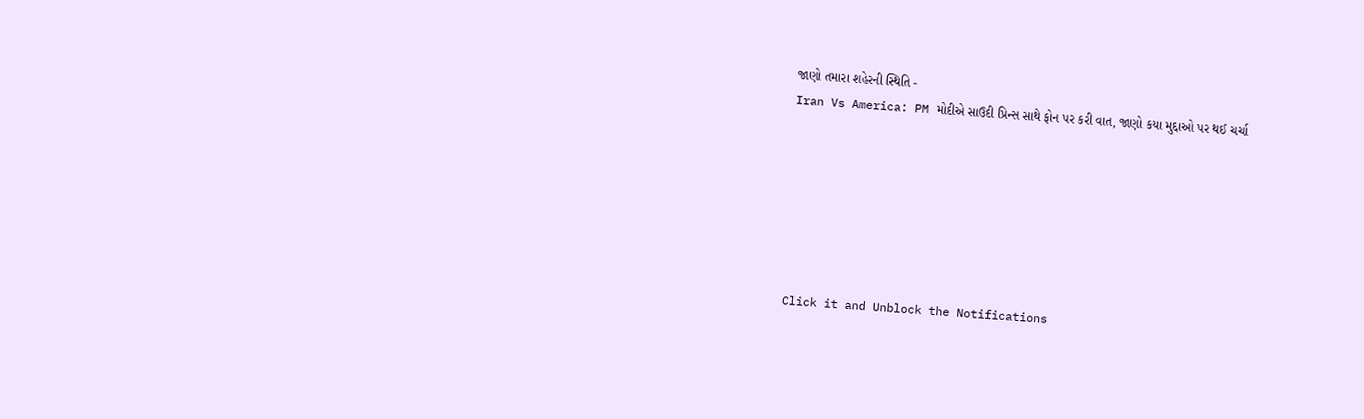જાણો તમારા શહેરની સ્થિતિ -
Iran Vs America: PM મોદીએ સાઉદી પ્રિન્સ સાથે ફોન પર કરી વાત, જાણો કયા મુદ્દાઓ પર થઈ ચર્ચા







Click it and Unblock the Notifications